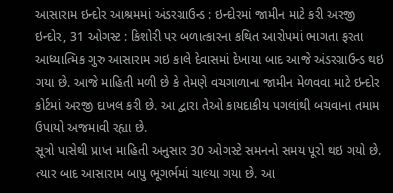આસારામ ઇન્દોર આશ્રમમાં અંડરગ્રાઉન્ડ : ઇન્દોરમાં જામીન માટે કરી અરજી
ઇન્દોર, 31 ઓગસ્ટ : કિશોરી પર બળાત્કારના કથિત આરોપમાં ભાગતા ફરતા આધ્યાત્મિક ગુરુ આસારામ ગઇ કાલે દેવાસમાં દેખાયા બાદ આજે અંડરગ્રાઉન્ડ થઇ ગયા છે. આજે માહિતી મળી છે કે તેમણે વચગાળાના જામીન મેળવવા માટે ઇન્દોર કોર્ટમાં અરજી દાખલ કરી છે. આ દ્વારા તેઓ કાયદાકીય પગલાંથી બચવાના તમામ ઉપાયો અજમાવી રહ્યા છે.
સૂત્રો પાસેથી પ્રાપ્ત માહિતી અનુસાર 30 ઓગસ્ટે સમનનો સમય પૂરો થઇ ગયો છે. ત્યાર બાદ આસારામ બાપુ ભૂગર્ભમાં ચાલ્યા ગયા છે. આ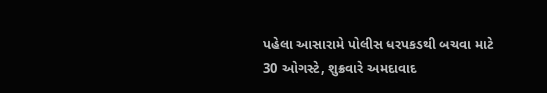પહેલા આસારામે પોલીસ ધરપકડથી બચવા માટે 30 ઓગસ્ટે, શુક્રવારે અમદાવાદ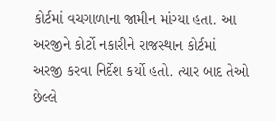કોર્ટમાં વચગાળાના જામીન માંગ્યા હતા. આ અરજીને કોર્ટો નકારીને રાજસ્થાન કોર્ટમાં અરજી કરવા નિર્દેશ કર્યો હતો. ત્યાર બાદ તેઓ છેલ્લે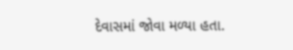દેવાસમાં જોવા મળ્યા હતા.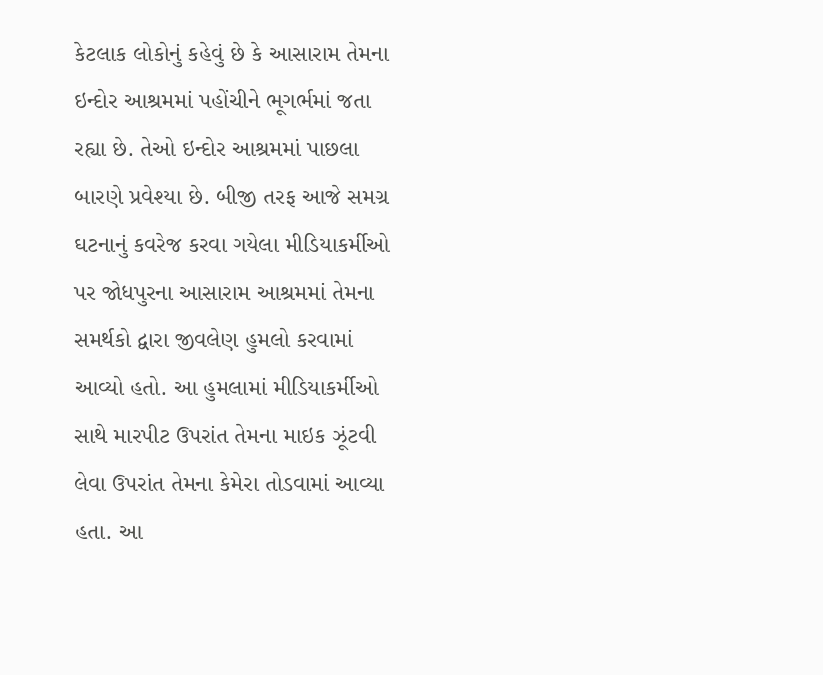કેટલાક લોકોનું કહેવું છે કે આસારામ તેમના ઇન્દોર આશ્રમમાં પહોંચીને ભૂગર્ભમાં જતા રહ્યા છે. તેઓ ઇન્દોર આશ્રમમાં પાછલા બારણે પ્રવેશ્યા છે. બીજી તરફ આજે સમગ્ર ઘટનાનું કવરેજ કરવા ગયેલા મીડિયાકર્મીઓ પર જોધપુરના આસારામ આશ્રમમાં તેમના સમર્થકો દ્વારા જીવલેણ હુમલો કરવામાં આવ્યો હતો. આ હુમલામાં મીડિયાકર્મીઓ સાથે મારપીટ ઉપરાંત તેમના માઇક ઝૂંટવી લેવા ઉપરાંત તેમના કેમેરા તોડવામાં આવ્યા હતા. આ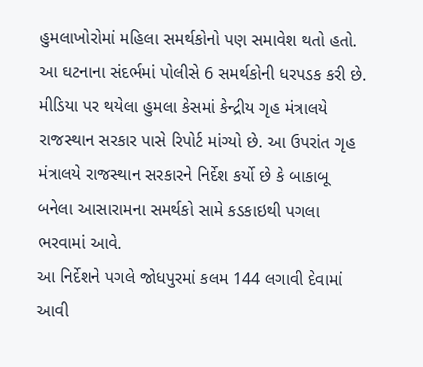હુમલાખોરોમાં મહિલા સમર્થકોનો પણ સમાવેશ થતો હતો. આ ઘટનાના સંદર્ભમાં પોલીસે 6 સમર્થકોની ધરપડક કરી છે.
મીડિયા પર થયેલા હુમલા કેસમાં કેન્દ્રીય ગૃહ મંત્રાલયે રાજસ્થાન સરકાર પાસે રિપોર્ટ માંગ્યો છે. આ ઉપરાંત ગૃહ મંત્રાલયે રાજસ્થાન સરકારને નિર્દેશ કર્યો છે કે બાકાબૂ બનેલા આસારામના સમર્થકો સામે કડકાઇથી પગલા ભરવામાં આવે.
આ નિર્દેશને પગલે જોધપુરમાં કલમ 144 લગાવી દેવામાં આવી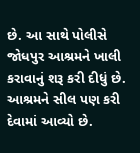છે. આ સાથે પોલીસે જોધપુર આશ્રમને ખાલી કરાવાનું શરૂ કરી દીધું છે. આશ્રમને સીલ પણ કરી દેવામાં આવ્યો છે.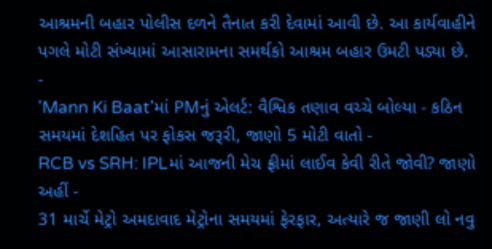આશ્રમની બહાર પોલીસ દળને તૈનાત કરી દેવામાં આવી છે. આ કાર્યવાહીને પગલે મોટી સંખ્યામાં આસારામના સમર્થકો આશ્રમ બહાર ઉમટી પડ્યા છે.
-
'Mann Ki Baat'માં PMનું એલર્ટ: વૈશ્વિક તણાવ વચ્ચે બોલ્યા - કઠિન સમયમાં દેશહિત પર ફોકસ જરૂરી, જાણો 5 મોટી વાતો -
RCB vs SRH: IPLમાં આજની મેચ ફ્રીમાં લાઈવ કેવી રીતે જોવી? જાણો અહીં -
31 માર્ચે મેટ્રો અમદાવાદ મેટ્રોના સમયમાં ફેરફાર, અત્યારે જ જાણી લો નવુ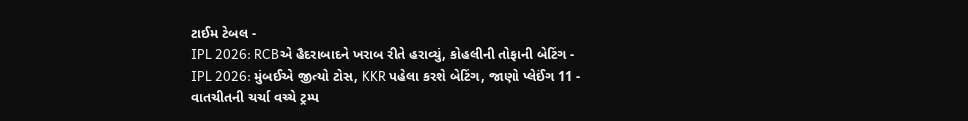ટાઈમ ટેબલ -
IPL 2026: RCBએ હૈદરાબાદને ખરાબ રીતે હરાવ્યું, કોહલીની તોફાની બેટિંગ -
IPL 2026: મુંબઈએ જીત્યો ટોસ, KKR પહેલા કરશે બેટિંગ, જાણો પ્લેઈંગ 11 -
વાતચીતની ચર્ચા વચ્ચે ટ્રમ્પ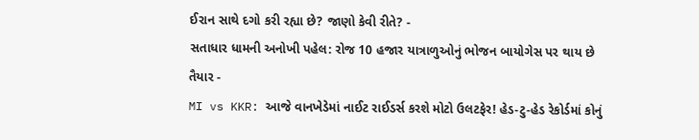ઈરાન સાથે દગો કરી રહ્યા છે? જાણો કેવી રીતે? -
સતાધાર ધામની અનોખી પહેલ: રોજ 10 હજાર યાત્રાળુઓનું ભોજન બાયોગેસ પર થાય છે તૈયાર -
MI vs KKR: આજે વાનખેડેમાં નાઈટ રાઈડર્સ કરશે મોટો ઉલટફેર! હેડ-ટુ-હેડ રેકોર્ડમાં કોનું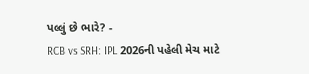પલ્લું છે ભારે? -
RCB vs SRH: IPL 2026ની પહેલી મેચ માટે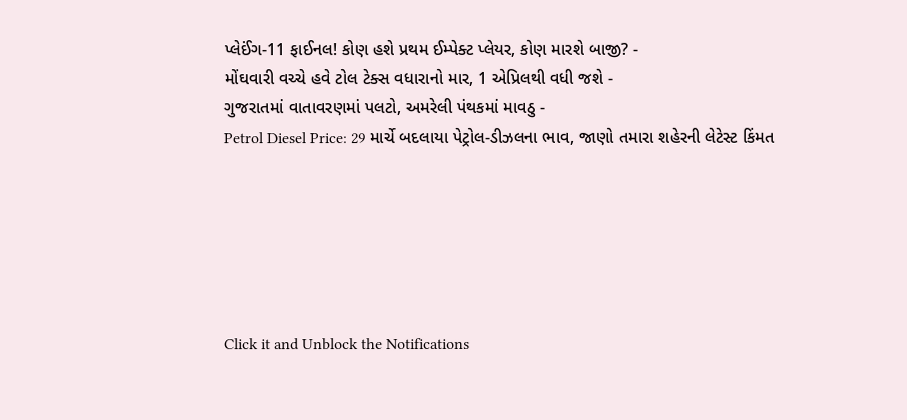પ્લેઈંગ-11 ફાઈનલ! કોણ હશે પ્રથમ ઈમ્પેક્ટ પ્લેયર, કોણ મારશે બાજી? -
મોંઘવારી વચ્ચે હવે ટોલ ટેક્સ વધારાનો માર, 1 એપ્રિલથી વધી જશે -
ગુજરાતમાં વાતાવરણમાં પલટો, અમરેલી પંથકમાં માવઠુ -
Petrol Diesel Price: 29 માર્ચે બદલાયા પેટ્રોલ-ડીઝલના ભાવ, જાણો તમારા શહેરની લેટેસ્ટ કિંમત






Click it and Unblock the Notifications